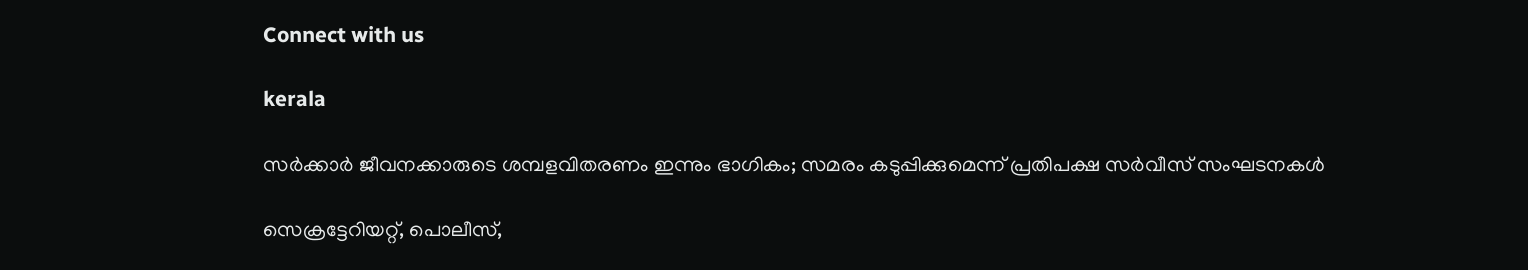Connect with us

kerala

സര്‍ക്കാര്‍ ജീവനക്കാരുടെ ശമ്പളവിതരണം ഇന്നും ഭാഗികം; സമരം കടുപ്പിക്കുമെന്ന് പ്രതിപക്ഷ സര്‍വീസ് സംഘടനകൾ

സെക്രട്ടേറിയറ്റ്, പൊലീസ്,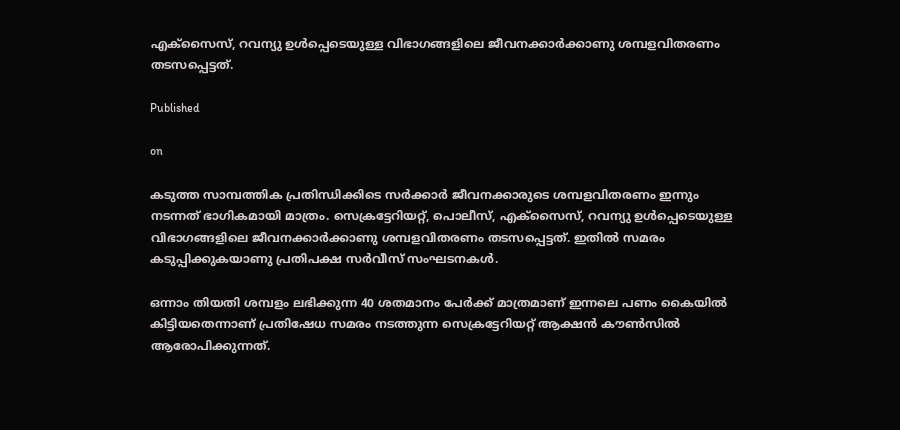എക്സൈസ്, റവന്യു ഉള്‍പ്പെടെയുള്ള വിഭാഗങ്ങളിലെ ജീവനക്കാര്‍ക്കാണു ശമ്പളവിതരണം തടസപ്പെട്ടത്.

Published

on

കടുത്ത സാമ്പത്തിക പ്രതിന്ധിക്കിടെ സര്‍ക്കാര്‍ ജീവനക്കാരുടെ ശമ്പളവിതരണം ഇന്നും നടന്നത് ഭാഗികമായി മാത്രം. സെക്രട്ടേറിയറ്റ്, പൊലീസ്, എക്സൈസ്, റവന്യു ഉള്‍പ്പെടെയുള്ള വിഭാഗങ്ങളിലെ ജീവനക്കാര്‍ക്കാണു ശമ്പളവിതരണം തടസപ്പെട്ടത്. ഇതില്‍ സമരം കടുപ്പിക്കുകയാണു പ്രതിപക്ഷ സര്‍വീസ് സംഘടനകള്‍.

ഒന്നാം തിയതി ശമ്പളം ലഭിക്കുന്ന 40 ശതമാനം പേര്‍ക്ക് മാത്രമാണ് ഇന്നലെ പണം കൈയില്‍ കിട്ടിയതെന്നാണ് പ്രതിഷേധ സമരം നടത്തുന്ന സെക്രട്ടേറിയറ്റ് ആക്ഷൻ കൗൺസിൽ ആരോപിക്കുന്നത്.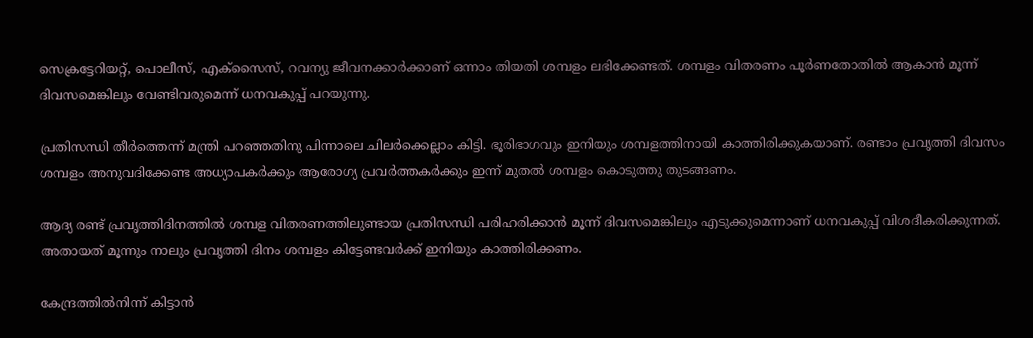സെക്രട്ടേറിയറ്റ്, പൊലീസ്, എക്സൈസ്, റവന്യു ജീവനക്കാര്‍ക്കാണ് ഒന്നാം തിയതി ശമ്പളം ലഭിക്കേണ്ടത്. ശമ്പളം വിതരണം പൂര്‍ണതോതില്‍ ആകാന്‍ മൂന്ന് ദിവസമെങ്കിലും വേണ്ടിവരുമെന്ന് ധനവകുപ്പ് പറയുന്നു.

പ്രതിസന്ധി തീര്‍ത്തെന്ന് മന്ത്രി പറഞ്ഞതിനു പിന്നാലെ ചിലര്‍ക്കെല്ലാം കിട്ടി. ഭൂരിഭാഗവും ഇനിയും ശമ്പളത്തിനായി കാത്തിരിക്കുകയാണ്. രണ്ടാം പ്രവൃത്തി ദിവസം ശമ്പളം അനുവദിക്കേണ്ട അധ്യാപകര്‍ക്കും ആരോഗ്യ പ്രവര്‍ത്തകര്‍ക്കും ഇന്ന് മുതൽ ശമ്പളം കൊടുത്തു തുടങ്ങണം.

ആദ്യ രണ്ട് പ്രവൃത്തിദിനത്തിൽ ശമ്പള വിതരണത്തിലുണ്ടായ പ്രതിസന്ധി പരിഹരിക്കാൻ മൂന്ന് ദിവസമെങ്കിലും എടുക്കുമെന്നാണ് ധനവകുപ്പ് വിശദീകരിക്കുന്നത്. അതായത് മൂന്നും നാലും പ്രവൃത്തി ദിനം ശമ്പളം കിട്ടേണ്ടവര്‍ക്ക് ഇനിയും കാത്തിരിക്കണം.

കേന്ദ്രത്തിൽനിന്ന് കിട്ടാൻ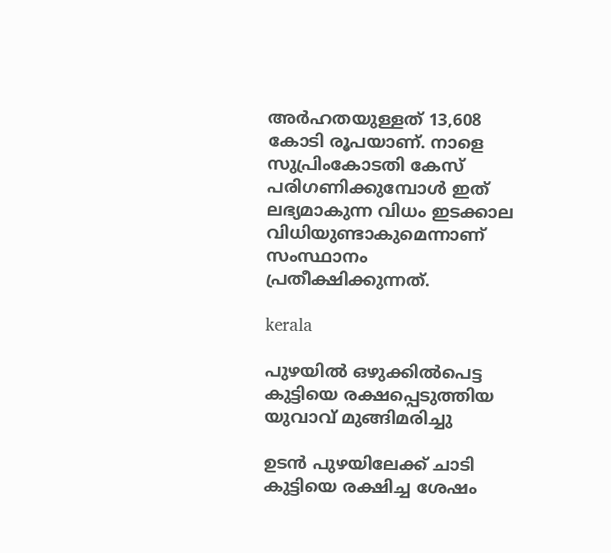അര്‍ഹതയുള്ളത് 13,608 കോടി രൂപയാണ്. നാളെ സുപ്രിംകോടതി കേസ് പരിഗണിക്കുമ്പോൾ ഇത് ലഭ്യമാകുന്ന വിധം ഇടക്കാല വിധിയുണ്ടാകുമെന്നാണ് സംസ്ഥാനം പ്രതീക്ഷിക്കുന്നത്.

kerala

പുഴയില്‍ ഒഴുക്കില്‍പെട്ട കുട്ടിയെ രക്ഷപ്പെടുത്തിയ യുവാവ് മുങ്ങിമരിച്ചു

ഉടന്‍ പുഴയിലേക്ക് ചാടി കുട്ടിയെ രക്ഷിച്ച ശേഷം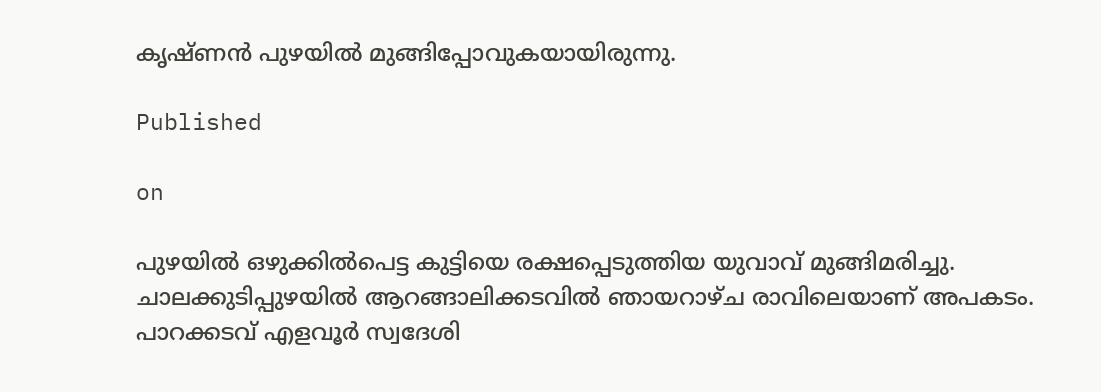കൃഷ്ണന്‍ പുഴയില്‍ മുങ്ങിപ്പോവുകയായിരുന്നു.

Published

on

പുഴയില്‍ ഒഴുക്കില്‍പെട്ട കുട്ടിയെ രക്ഷപ്പെടുത്തിയ യുവാവ് മുങ്ങിമരിച്ചു. ചാലക്കുടിപ്പുഴയില്‍ ആറങ്ങാലിക്കടവില്‍ ഞായറാഴ്ച രാവിലെയാണ് അപകടം. പാറക്കടവ് എളവൂര്‍ സ്വദേശി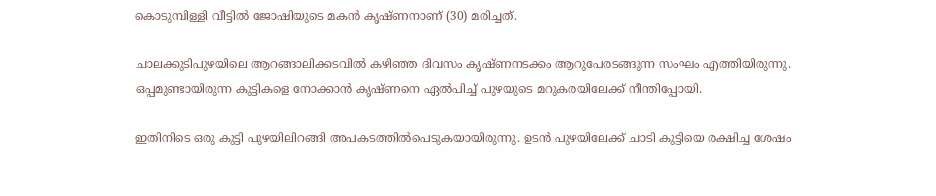കൊടുമ്പിള്ളി വീട്ടില്‍ ജോഷിയുടെ മകന്‍ കൃഷ്ണനാണ് (30) മരിച്ചത്.

ചാലക്കുടിപുഴയിലെ ആറങ്ങാലിക്കടവില്‍ കഴിഞ്ഞ ദിവസം കൃഷ്ണനടക്കം ആറുപേരടങ്ങുന്ന സംഘം എത്തിയിരുന്നു. ഒപ്പമുണ്ടായിരുന്ന കുട്ടികളെ നോക്കാന്‍ കൃഷ്ണനെ ഏല്‍പിച്ച് പുഴയുടെ മറുകരയിലേക്ക് നീന്തിപ്പോയി.

ഇതിനിടെ ഒരു കുട്ടി പുഴയിലിറങ്ങി അപകടത്തില്‍പെടുകയായിരുന്നു. ഉടന്‍ പുഴയിലേക്ക് ചാടി കുട്ടിയെ രക്ഷിച്ച ശേഷം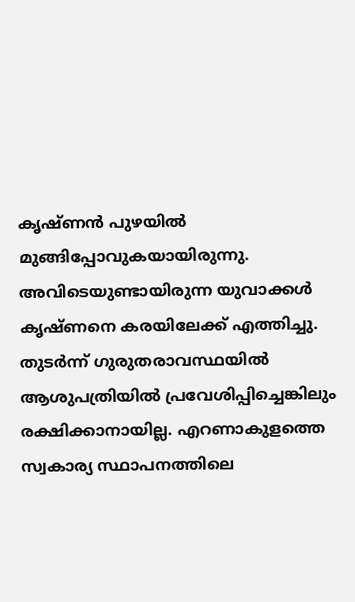കൃഷ്ണന്‍ പുഴയില്‍ മുങ്ങിപ്പോവുകയായിരുന്നു. അവിടെയുണ്ടായിരുന്ന യുവാക്കള്‍ കൃഷ്ണനെ കരയിലേക്ക് എത്തിച്ചു. തുടര്‍ന്ന് ഗുരുതരാവസ്ഥയില്‍ ആശുപത്രിയില്‍ പ്രവേശിപ്പിച്ചെങ്കിലും രക്ഷിക്കാനായില്ല. എറണാകുളത്തെ സ്വകാര്യ സ്ഥാപനത്തിലെ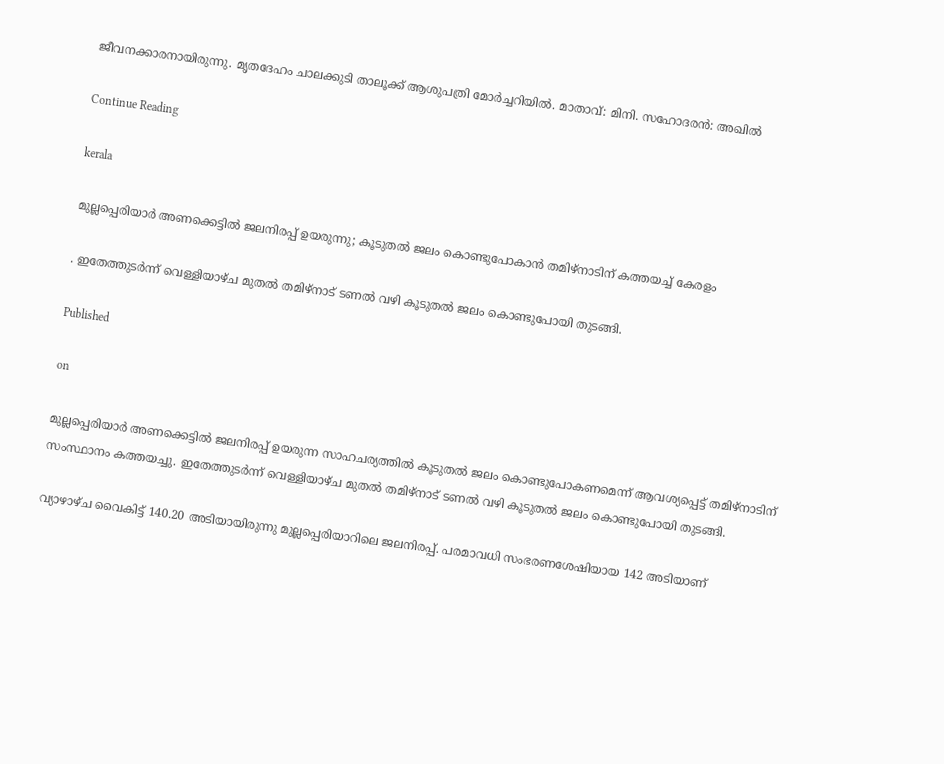ജീവനക്കാരനായിരുന്നു. മൃതദേഹം ചാലക്കുടി താലൂക്ക് ആശുപത്രി മോര്‍ച്ചറിയില്‍. മാതാവ്: മിനി. സഹോദരന്‍: അഖില്‍

Continue Reading

kerala

മുല്ലപ്പെരിയാര്‍ അണക്കെട്ടില്‍ ജലനിരപ്പ് ഉയരുന്നു; കൂടുതല്‍ ജലം കൊണ്ടുപോകാന്‍ തമിഴ്‌നാടിന് കത്തയച്ച് കേരളം

. ഇതേത്തുടര്‍ന്ന് വെള്ളിയാഴ്ച മുതല്‍ തമിഴ്‌നാട് ടണല്‍ വഴി കൂടുതല്‍ ജലം കൊണ്ടുപോയി തുടങ്ങി.

Published

on

മുല്ലപ്പെരിയാര്‍ അണക്കെട്ടില്‍ ജലനിരപ്പ് ഉയരുന്ന സാഹചര്യത്തില്‍ കൂടുതല്‍ ജലം കൊണ്ടുപോകണമെന്ന് ആവശ്യപ്പെട്ട് തമിഴ്‌നാടിന് സംസ്ഥാനം കത്തയച്ചു. ഇതേത്തുടര്‍ന്ന് വെള്ളിയാഴ്ച മുതല്‍ തമിഴ്‌നാട് ടണല്‍ വഴി കൂടുതല്‍ ജലം കൊണ്ടുപോയി തുടങ്ങി.

വ്യാഴാഴ്ച വൈകിട്ട് 140.20 അടിയായിരുന്നു മുല്ലപ്പെരിയാറിലെ ജലനിരപ്പ്. പരമാവധി സംഭരണശേഷിയായ 142 അടിയാണ്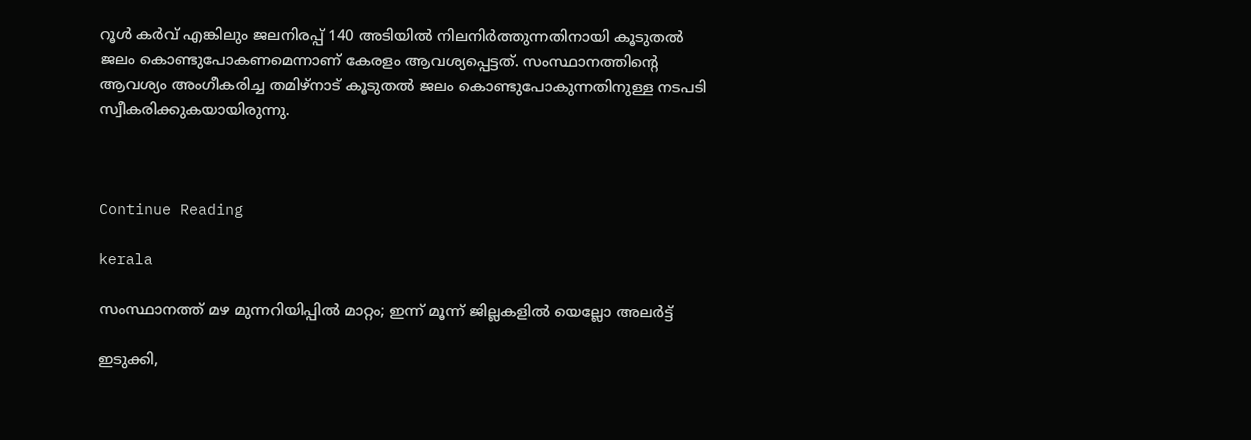റൂള്‍ കര്‍വ് എങ്കിലും ജലനിരപ്പ് 140 അടിയില്‍ നിലനിര്‍ത്തുന്നതിനായി കൂടുതല്‍ ജലം കൊണ്ടുപോകണമെന്നാണ് കേരളം ആവശ്യപ്പെട്ടത്. സംസ്ഥാനത്തിന്റെ ആവശ്യം അംഗീകരിച്ച തമിഴ്‌നാട് കൂടുതല്‍ ജലം കൊണ്ടുപോകുന്നതിനുള്ള നടപടി സ്വീകരിക്കുകയായിരുന്നു.



Continue Reading

kerala

സംസ്ഥാനത്ത് മഴ മുന്നറിയിപ്പില്‍ മാറ്റം; ഇന്ന് മൂന്ന് ജില്ലകളില്‍ യെല്ലോ അലര്‍ട്ട്

ഇടുക്കി,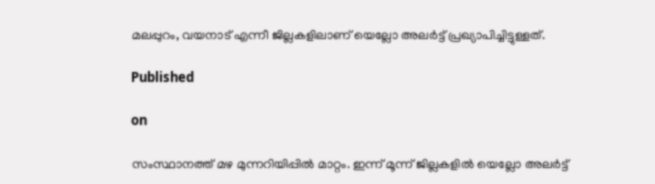മലപ്പുറം, വയനാട് എന്നീ ജില്ലകളിലാണ് യെല്ലോ അലര്‍ട്ട് പ്രഖ്യാപിച്ചിട്ടുള്ളത്.

Published

on

സംസ്ഥാനത്ത് മഴ മുന്നറിയിപ്പില്‍ മാറ്റം. ഇന്ന് മൂന്ന് ജില്ലകളില്‍ യെല്ലോ അലര്‍ട്ട്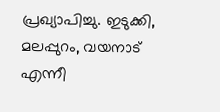പ്രഖ്യാപിച്ചു. ഇടുക്കി, മലപ്പുറം, വയനാട് എന്നീ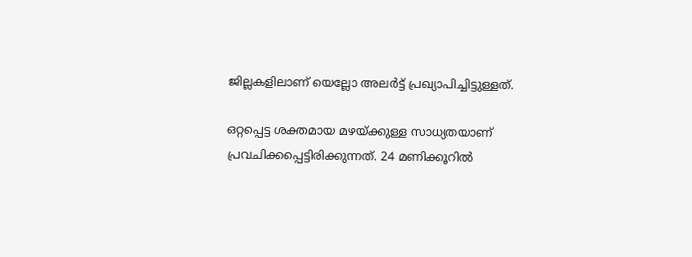ജില്ലകളിലാണ് യെല്ലോ അലര്‍ട്ട് പ്രഖ്യാപിച്ചിട്ടുള്ളത്.

ഒറ്റപ്പെട്ട ശക്തമായ മഴയ്ക്കുള്ള സാധ്യതയാണ് പ്രവചിക്കപ്പെട്ടിരിക്കുന്നത്. 24 മണിക്കൂറില്‍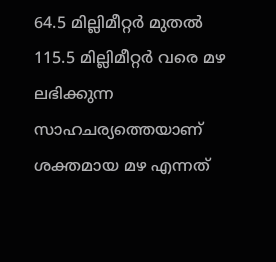64.5 മില്ലിമീറ്റര്‍ മുതല്‍ 115.5 മില്ലിമീറ്റര്‍ വരെ മഴ ലഭിക്കുന്ന സാഹചര്യത്തെയാണ് ശക്തമായ മഴ എന്നത്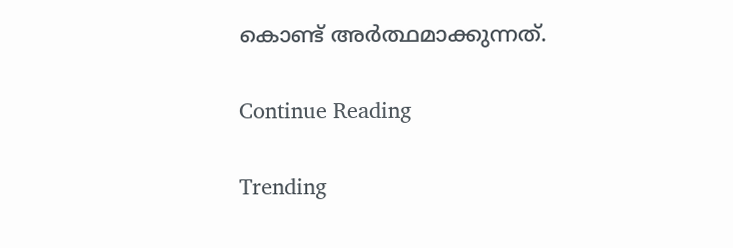കൊണ്ട് അര്‍ത്ഥമാക്കുന്നത്.

Continue Reading

Trending